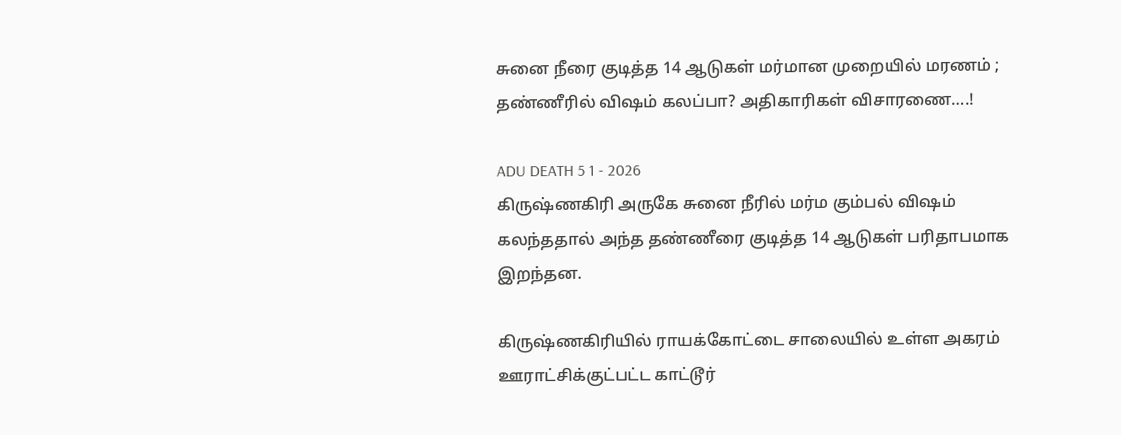சுனை நீரை குடித்த 14 ஆடுகள் மர்மான முறையில் மரணம் ; தண்ணீரில் விஷம் கலப்பா? அதிகாரிகள் விசாரணை….!

ADU DEATH 5 1 - 2026
கிருஷ்ணகிரி அருகே சுனை நீரில் மர்ம கும்பல் விஷம் கலந்ததால் அந்த தண்ணீரை குடித்த 14 ஆடுகள் பரிதாபமாக இறந்தன.

கிருஷ்ணகிரியில் ராயக்கோட்டை சாலையில் உள்ள அகரம் ஊராட்சிக்குட்பட்ட காட்டூர்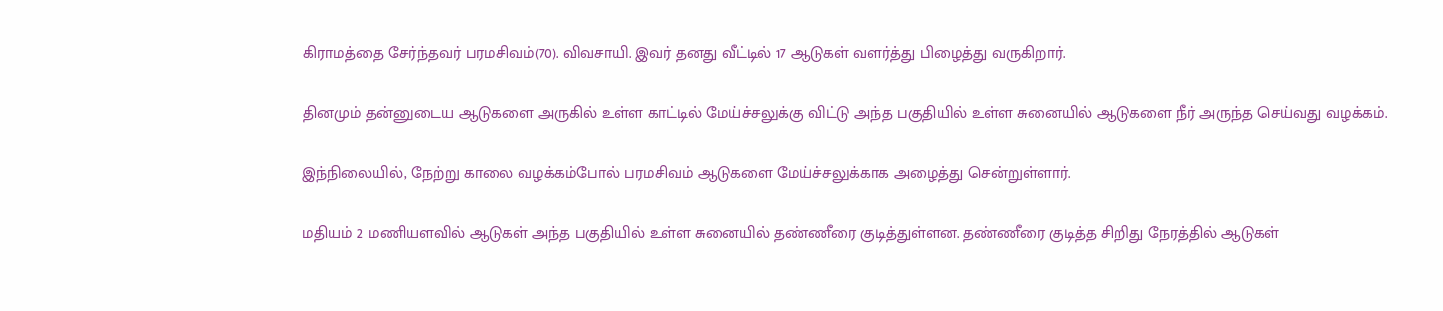கிராமத்தை சேர்ந்தவர் பரமசிவம்(70). விவசாயி. இவர் தனது வீட்டில் 17 ஆடுகள் வளர்த்து பிழைத்து வருகிறார்.

தினமும் தன்னுடைய ஆடுகளை அருகில் உள்ள காட்டில் மேய்ச்சலுக்கு விட்டு அந்த பகுதியில் உள்ள சுனையில் ஆடுகளை நீர் அருந்த செய்வது வழக்கம்.

இந்நிலையில், நேற்று காலை வழக்கம்போல் பரமசிவம் ஆடுகளை மேய்ச்சலுக்காக அழைத்து சென்றுள்ளார்.

மதியம் 2 மணியளவில் ஆடுகள் அந்த பகுதியில் உள்ள சுனையில் தண்ணீரை குடித்துள்ளன. தண்ணீரை குடித்த சிறிது நேரத்தில் ஆடுகள்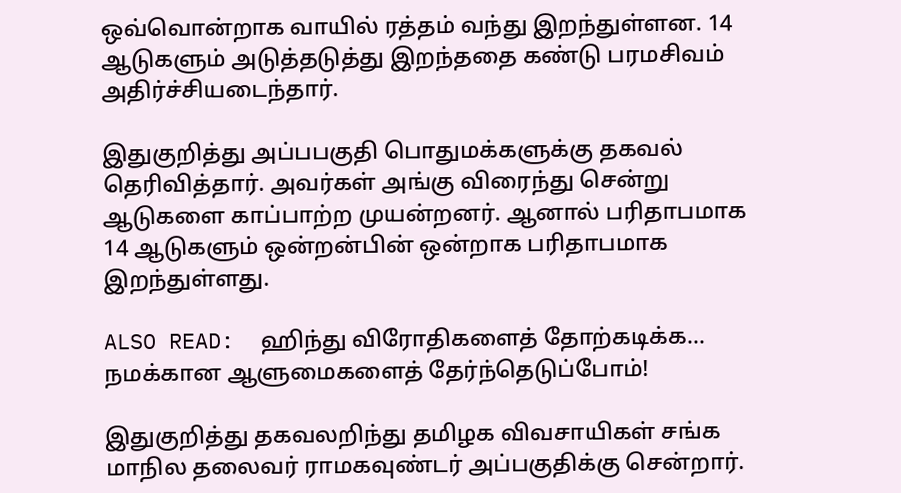ஒவ்வொன்றாக வாயில் ரத்தம் வந்து இறந்துள்ளன. 14 ஆடுகளும் அடுத்தடுத்து இறந்ததை கண்டு பரமசிவம் அதிர்ச்சியடைந்தார்.

இதுகுறித்து அப்பபகுதி பொதுமக்களுக்கு தகவல் தெரிவித்தார். அவர்கள் அங்கு விரைந்து சென்று ஆடுகளை காப்பாற்ற முயன்றனர். ஆனால் பரிதாபமாக 14 ஆடுகளும் ஒன்றன்பின் ஒன்றாக பரிதாபமாக இறந்துள்ளது.

ALSO READ:  ஹிந்து விரோதிகளைத் தோற்கடிக்க... நமக்கான ஆளுமைகளைத் தேர்ந்தெடுப்போம்!

இதுகுறித்து தகவலறிந்து தமிழக விவசாயிகள் சங்க மாநில தலைவர் ராமகவுண்டர் அப்பகுதிக்கு சென்றார்.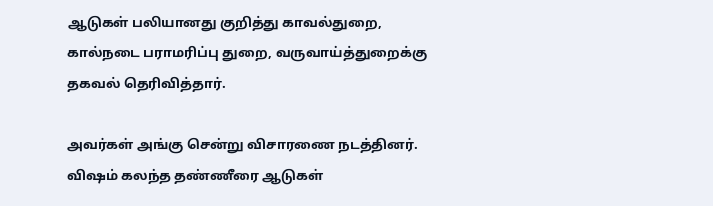ஆடுகள் பலியானது குறித்து காவல்துறை, கால்நடை பராமரிப்பு துறை, வருவாய்த்துறைக்கு தகவல் தெரிவித்தார்.

அவர்கள் அங்கு சென்று விசாரணை நடத்தினர். விஷம் கலந்த தண்ணீரை ஆடுகள்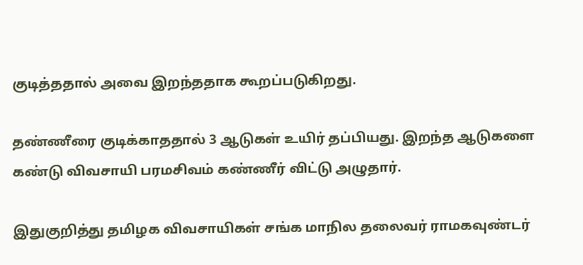குடித்ததால் அவை இறந்ததாக கூறப்படுகிறது.

தண்ணீரை குடிக்காததால் 3 ஆடுகள் உயிர் தப்பியது. இறந்த ஆடுகளை கண்டு விவசாயி பரமசிவம் கண்ணீர் விட்டு அழுதார்.

இதுகுறித்து தமிழக விவசாயிகள் சங்க மாநில தலைவர் ராமகவுண்டர்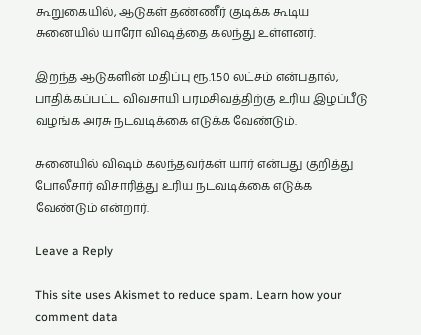கூறுகையில், ஆடுகள் தண்ணீர் குடிக்க கூடிய சுனையில் யாரோ விஷத்தை கலந்து உள்ளனர்.

இறந்த ஆடுகளின் மதிப்பு ரூ.1.50 லட்சம் என்பதால், பாதிக்கப்பட்ட விவசாயி பரமசிவத்திற்கு உரிய இழப்பீடு வழங்க அரசு நடவடிக்கை எடுக்க வேண்டும்.

சுனையில் விஷம் கலந்தவர்கள் யார் என்பது குறித்து போலீசார் விசாரித்து உரிய நடவடிக்கை எடுக்க வேண்டும் என்றார்.

Leave a Reply

This site uses Akismet to reduce spam. Learn how your comment data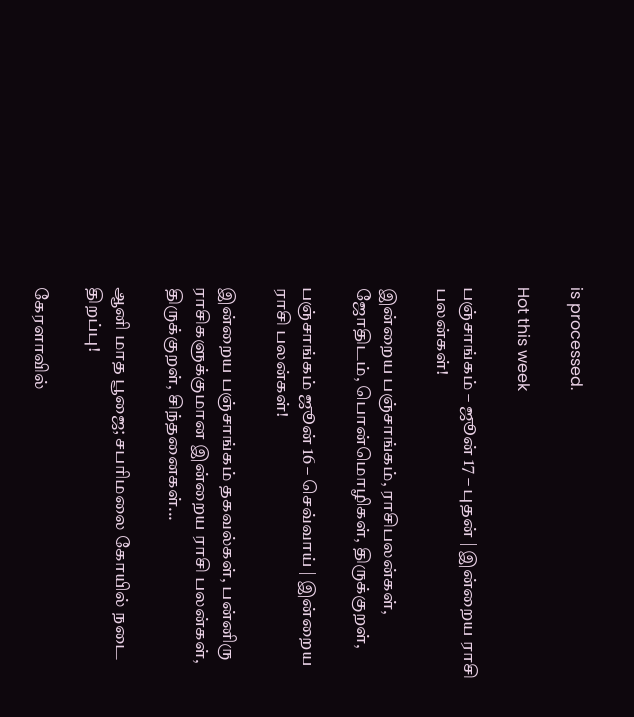is processed.

Hot this week

பஞ்சாங்கம் – ஜூன் 17 – புதன் | இன்றைய ராசி பலன்கள்!

இன்றைய பஞ்சாங்கம், ராசிபலன்கள், ஜோதிடம், பொன்மொழிகள், திருக்குறள்,

பஞ்சாங்கம் ஜூன் 16 – செவ்வாய் | இன்றைய ராசி பலன்கள்!

இன்றைய பஞ்சாங்கம் தகவல்கள், பன்னிரு ராசிகளுக்குமான இன்றைய ராசி பலன்கள், திருக்குறள், சிந்தனைகள்...

ஆனி மாத பூஜை; சபரிமலை கோயில் நடை திறப்பு!

கேரளாவில்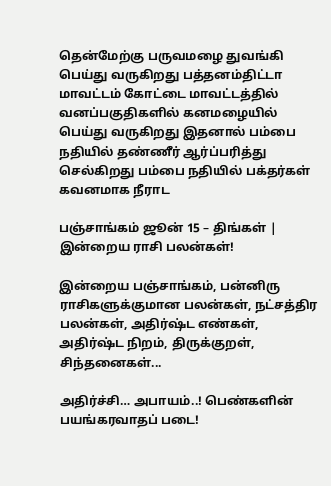தென்மேற்கு பருவமழை துவங்கி பெய்து வருகிறது பத்தனம்திட்டா மாவட்டம் கோட்டை மாவட்டத்தில் வனப்பகுதிகளில் கனமழையில் பெய்து வருகிறது இதனால் பம்பை நதியில் தண்ணீர் ஆர்ப்பரித்து செல்கிறது பம்பை நதியில் பக்தர்கள் கவனமாக நீராட

பஞ்சாங்கம் ஜூன் 15 – திங்கள் | இன்றைய ராசி பலன்கள்!

இன்றைய பஞ்சாங்கம், பன்னிரு ராசிகளுக்குமான பலன்கள், நட்சத்திர பலன்கள், அதிர்ஷ்ட எண்கள், அதிர்ஷ்ட நிறம், திருக்குறள், சிந்தனைகள்...

அதிர்ச்சி… அபாயம்..! பெண்களின் பயங்கரவாதப் படை!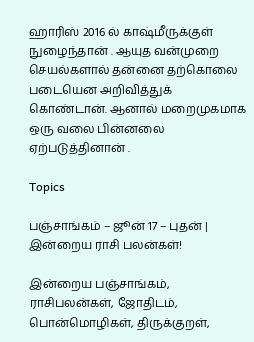ஹாரிஸ் 2016 ல் காஷ்மீருக்குள் நுழைந்தான் . ஆயுத வன்முறை செயல்களால் தன்னை தற்கொலை படையென அறிவித்துக் கொண்டான். ஆனால் மறைமுகமாக ஒரு வலை பின்னலை ஏற்படுத்தினான் .

Topics

பஞ்சாங்கம் – ஜூன் 17 – புதன் | இன்றைய ராசி பலன்கள்!

இன்றைய பஞ்சாங்கம், ராசிபலன்கள், ஜோதிடம், பொன்மொழிகள், திருக்குறள்,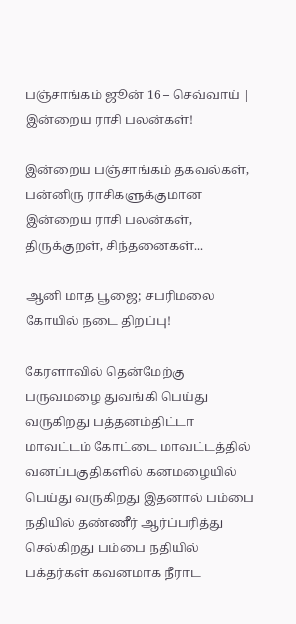பஞ்சாங்கம் ஜூன் 16 – செவ்வாய் | இன்றைய ராசி பலன்கள்!

இன்றைய பஞ்சாங்கம் தகவல்கள், பன்னிரு ராசிகளுக்குமான இன்றைய ராசி பலன்கள், திருக்குறள், சிந்தனைகள்...

ஆனி மாத பூஜை; சபரிமலை கோயில் நடை திறப்பு!

கேரளாவில் தென்மேற்கு பருவமழை துவங்கி பெய்து வருகிறது பத்தனம்திட்டா மாவட்டம் கோட்டை மாவட்டத்தில் வனப்பகுதிகளில் கனமழையில் பெய்து வருகிறது இதனால் பம்பை நதியில் தண்ணீர் ஆர்ப்பரித்து செல்கிறது பம்பை நதியில் பக்தர்கள் கவனமாக நீராட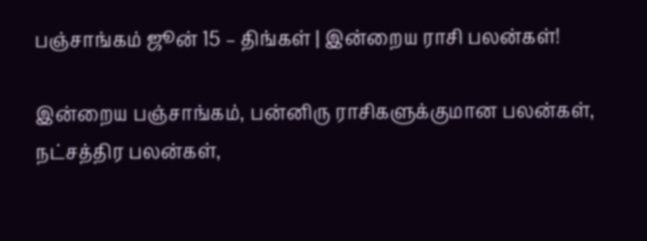பஞ்சாங்கம் ஜூன் 15 – திங்கள் | இன்றைய ராசி பலன்கள்!

இன்றைய பஞ்சாங்கம், பன்னிரு ராசிகளுக்குமான பலன்கள், நட்சத்திர பலன்கள்,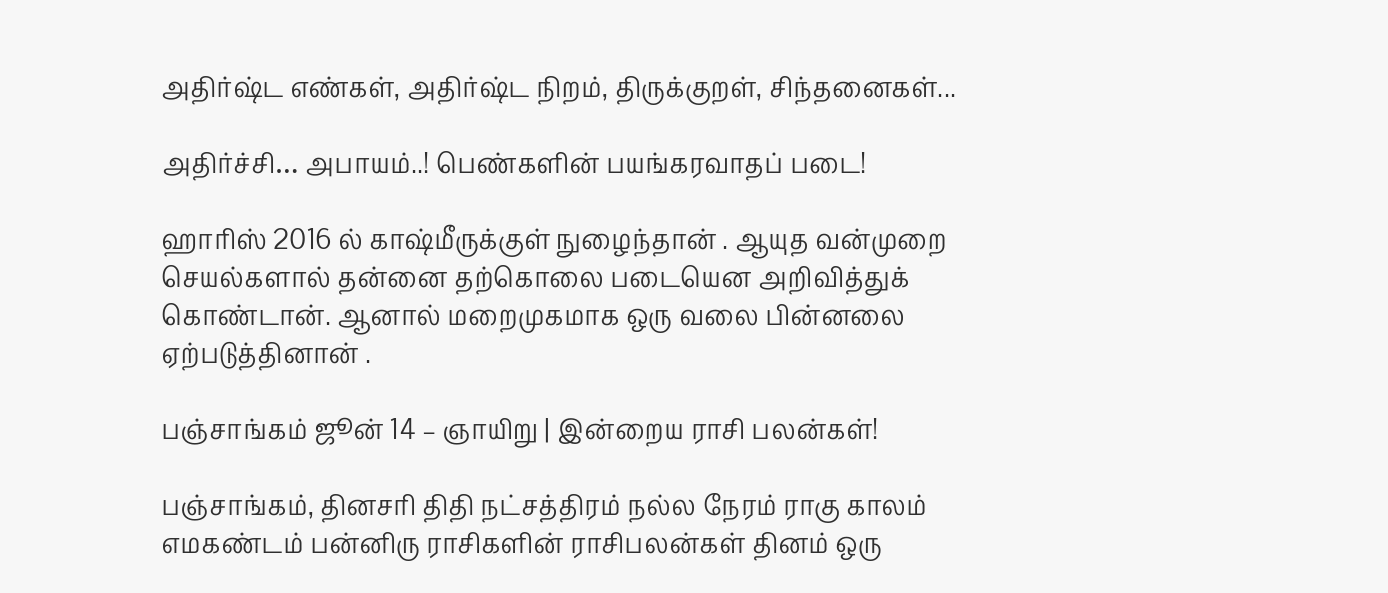அதிர்ஷ்ட எண்கள், அதிர்ஷ்ட நிறம், திருக்குறள், சிந்தனைகள்...

அதிர்ச்சி… அபாயம்..! பெண்களின் பயங்கரவாதப் படை!

ஹாரிஸ் 2016 ல் காஷ்மீருக்குள் நுழைந்தான் . ஆயுத வன்முறை செயல்களால் தன்னை தற்கொலை படையென அறிவித்துக் கொண்டான். ஆனால் மறைமுகமாக ஒரு வலை பின்னலை ஏற்படுத்தினான் .

பஞ்சாங்கம் ஜூன் 14 – ஞாயிறு | இன்றைய ராசி பலன்கள்!

பஞ்சாங்கம், தினசரி திதி நட்சத்திரம் நல்ல நேரம் ராகு காலம் எமகண்டம் பன்னிரு ராசிகளின் ராசிபலன்கள் தினம் ஒரு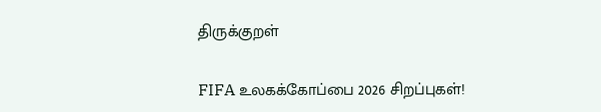திருக்குறள்

FIFA உலகக்கோப்பை 2026 சிறப்புகள்!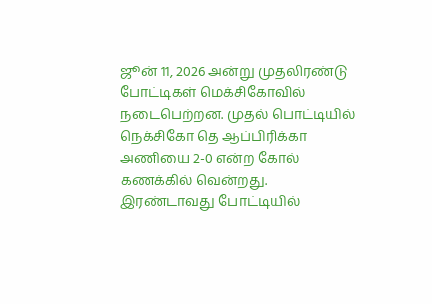ஜூன் 11, 2026 அன்று முதலிரண்டு போட்டிகள் மெக்சிகோவில் நடைபெற்றன. முதல் பொட்டியில் நெக்சிகோ தெ ஆப்பிரிக்கா அணியை 2-0 என்ற கோல் கணக்கில் வென்றது. இரண்டாவது போட்டியில்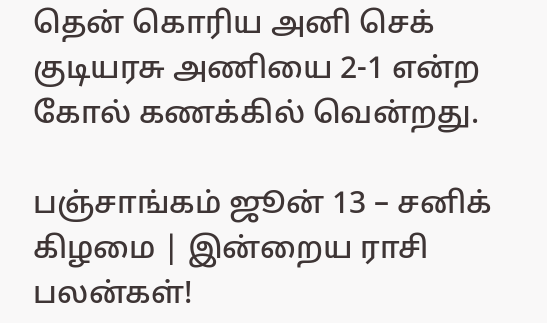தென் கொரிய அனி செக் குடியரசு அணியை 2-1 என்ற கோல் கணக்கில் வென்றது.

பஞ்சாங்கம் ஜூன் 13 – சனிக் கிழமை | இன்றைய ராசி பலன்கள்!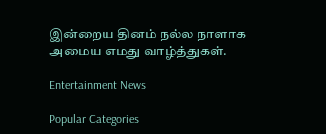இன்றைய தினம் நல்ல நாளாக அமைய எமது வாழ்த்துகள்.

Entertainment News

Popular Categories